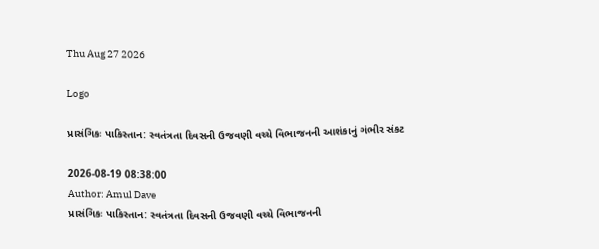Thu Aug 27 2026

Logo

પ્રાસંગિકઃ પાકિસ્તાન: સ્વતંત્રતા દિવસની ઉજવણી વચ્ચે વિભાજનની આશંકાનું ગંભીર સંકટ

2026-08-19 08:38:00
Author: Amul Dave
પ્રાસંગિકઃ પાકિસ્તાન: સ્વતંત્રતા દિવસની ઉજવણી વચ્ચે વિભાજનની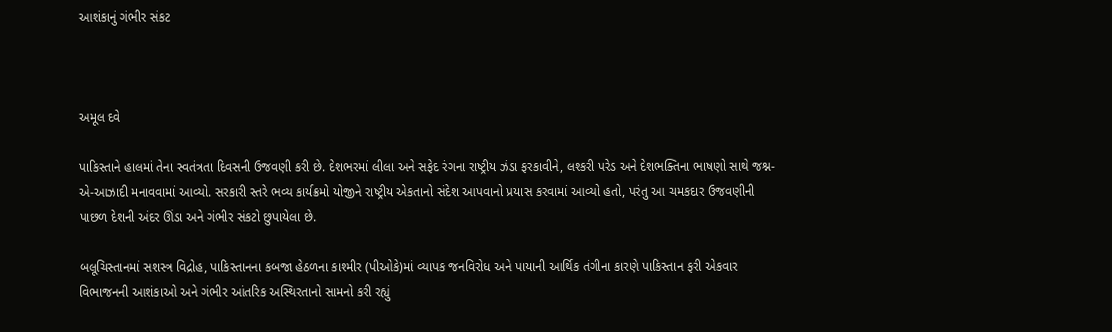આશંકાનું ગંભીર સંકટ



અમૂલ દવે

પાકિસ્તાને હાલમાં તેના સ્વતંત્રતા દિવસની ઉજવણી કરી છે. દેશભરમાં લીલા અને સફેદ રંગના રાષ્ટ્રીય ઝંડા ફરકાવીને, લશ્કરી પરેડ અને દેશભક્તિના ભાષણો સાથે જશ્ન-એ-આઝાદી મનાવવામાં આવ્યો. સરકારી સ્તરે ભવ્ય કાર્યક્રમો યોજીને રાષ્ટ્રીય એકતાનો સંદેશ આપવાનો પ્રયાસ કરવામાં આવ્યો હતો, પરંતુ આ ચમકદાર ઉજવણીની પાછળ દેશની અંદર ઊંડા અને ગંભીર સંકટો છુપાયેલા છે.

બલૂચિસ્તાનમાં સશસ્ત્ર વિદ્રોહ, પાકિસ્તાનના કબજા હેઠળના કાશ્મીર (પીઓકે)માં વ્યાપક જનવિરોધ અને પાયાની આર્થિક તંગીના કારણે પાકિસ્તાન ફરી એકવાર વિભાજનની આશંકાઓ અને ગંભીર આંતરિક અસ્થિરતાનો સામનો કરી રહ્યું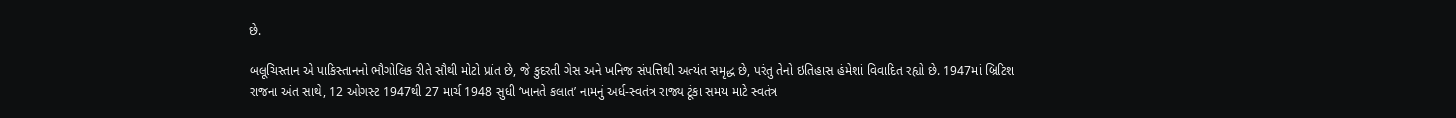છે.

બલૂચિસ્તાન એ પાકિસ્તાનનો ભૌગોલિક રીતે સૌથી મોટો પ્રાંત છે, જે કુદરતી ગેસ અને ખનિજ સંપત્તિથી અત્યંત સમૃદ્ધ છે, પરંતુ તેનો ઇતિહાસ હંમેશાં વિવાદિત રહ્યો છે. 1947માં બ્રિટિશ રાજના અંત સાથે, 12 ઓગસ્ટ 1947થી 27 માર્ચ 1948 સુધી ‘ખાનતે કલાત’ નામનું અર્ધ-સ્વતંત્ર રાજ્ય ટૂંકા સમય માટે સ્વતંત્ર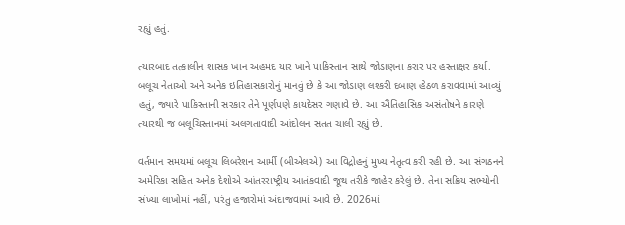રહ્યું હતું.

ત્યારબાદ તત્કાલીન શાસક ખાન અહમદ યાર ખાને પાકિસ્તાન સાથે જોડાણના કરાર પર હસ્તાક્ષર કર્યા. બલૂચ નેતાઓ અને અનેક ઇતિહાસકારોનું માનવું છે કે આ જોડાણ લશ્કરી દબાણ હેઠળ કરાવવામાં આવ્યું હતું, જ્યારે પાકિસ્તાની સરકાર તેને પૂર્ણપણે કાયદેસર ગણાવે છે. આ ઐતિહાસિક અસંતોષને કારણે ત્યારથી જ બલૂચિસ્તાનમાં અલગતાવાદી આંદોલન સતત ચાલી રહ્યું છે.

વર્તમાન સમયમાં બલૂચ લિબરેશન આર્મી (બીએલએ) આ વિદ્રોહનું મુખ્ય નેતૃત્વ કરી રહી છે. આ સંગઠનને અમેરિકા સહિત અનેક દેશોએ આંતરરાષ્ટ્રીય આતંકવાદી જૂથ તરીકે જાહેર કરેલું છે. તેના સક્રિય સભ્યોની સંખ્યા લાખોમાં નહીં, પરંતુ હજારોમાં અંદાજવામાં આવે છે. 2026માં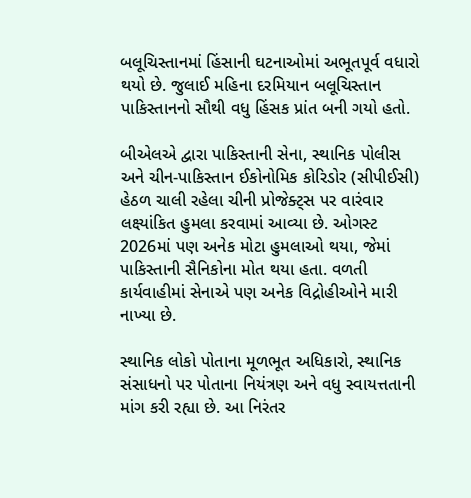બલૂચિસ્તાનમાં હિંસાની ઘટનાઓમાં અભૂતપૂર્વ વધારો થયો છે. જુલાઈ મહિના દરમિયાન બલૂચિસ્તાન પાકિસ્તાનનો સૌથી વધુ હિંસક પ્રાંત બની ગયો હતો.

બીએલએ દ્વારા પાકિસ્તાની સેના, સ્થાનિક પોલીસ અને ચીન-પાકિસ્તાન ઈકોનોમિક કોરિડોર (સીપીઈસી) હેઠળ ચાલી રહેલા ચીની પ્રોજેક્ટ્સ પર વારંવાર લક્ષ્યાંકિત હુમલા કરવામાં આવ્યા છે. ઓગસ્ટ 2026માં પણ અનેક મોટા હુમલાઓ થયા, જેમાં પાકિસ્તાની સૈનિકોના મોત થયા હતા. વળતી કાર્યવાહીમાં સેનાએ પણ અનેક વિદ્રોહીઓને મારી નાખ્યા છે.

સ્થાનિક લોકો પોતાના મૂળભૂત અધિકારો, સ્થાનિક સંસાધનો પર પોતાના નિયંત્રણ અને વધુ સ્વાયત્તતાની માંગ કરી રહ્યા છે. આ નિરંતર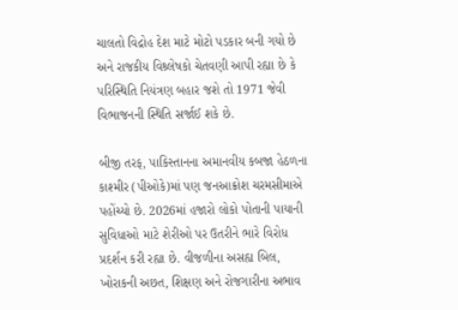ચાલતો વિદ્રોહ દેશ માટે મોટો પડકાર બની ગયો છે અને રાજકીય વિશ્ર્લેષકો ચેતવણી આપી રહ્યા છે કે પરિસ્થિતિ નિયંત્રણ બહાર જશે તો 1971 જેવી વિભાજનની સ્થિતિ સર્જાઈ શકે છે.

બીજી તરફ, પાકિસ્તાનના અમાનવીય કબજા હેઠળના કાશ્મીર (પીઓકે)માં પણ જનઆક્રોશ ચરમસીમાએ પહોંચ્યો છે. 2026માં હજારો લોકો પોતાની પાયાની સુવિધાઓ માટે શેરીઓ પર ઉતરીને ભારે વિરોધ પ્રદર્શન કરી રહ્યા છે. વીજળીના અસહ્ય બિલ, ખોરાકની અછત, શિક્ષણ અને રોજગારીના અભાવ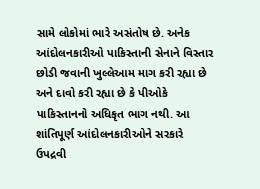સામે લોકોમાં ભારે અસંતોષ છે. અનેક આંદોલનકારીઓ પાકિસ્તાની સેનાને વિસ્તાર છોડી જવાની ખુલ્લેઆમ માગ કરી રહ્યા છે અને દાવો કરી રહ્યા છે કે પીઓકે પાકિસ્તાનનો અધિકૃત ભાગ નથી. આ શાંતિપૂર્ણ આંદોલનકારીઓને સરકારે ઉપદ્રવી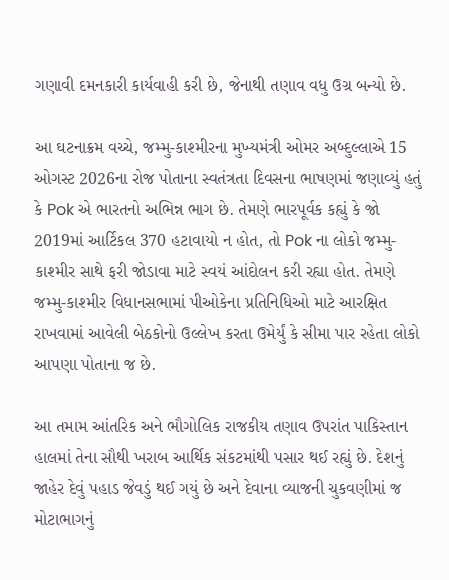ગણાવી દમનકારી કાર્યવાહી કરી છે, જેનાથી તણાવ વધુ ઉગ્ર બન્યો છે.

આ ઘટનાક્રમ વચ્ચે, જમ્મુ-કાશ્મીરના મુખ્યમંત્રી ઓમર અબ્દુલ્લાએ 15 ઓગસ્ટ 2026ના રોજ પોતાના સ્વતંત્રતા દિવસના ભાષણમાં જણાવ્યું હતું કે Pok એ ભારતનો અભિન્ન ભાગ છે. તેમણે ભારપૂર્વક કહ્યું કે જો 2019માં આર્ટિકલ 370 હટાવાયો ન હોત, તો Pok ના લોકો જમ્મુ-કાશ્મીર સાથે ફરી જોડાવા માટે સ્વયં આંદોલન કરી રહ્યા હોત. તેમણે જમ્મુ-કાશ્મીર વિધાનસભામાં પીઓકેના પ્રતિનિધિઓ માટે આરક્ષિત રાખવામાં આવેલી બેઠકોનો ઉલ્લેખ કરતા ઉમેર્યું કે સીમા પાર રહેતા લોકો આપણા પોતાના જ છે.

આ તમામ આંતરિક અને ભૌગોલિક રાજકીય તણાવ ઉપરાંત પાકિસ્તાન હાલમાં તેના સૌથી ખરાબ આર્થિક સંકટમાંથી પસાર થઈ રહ્યું છે. દેશનું જાહેર દેવું પહાડ જેવડું થઈ ગયું છે અને દેવાના વ્યાજની ચુકવણીમાં જ મોટાભાગનું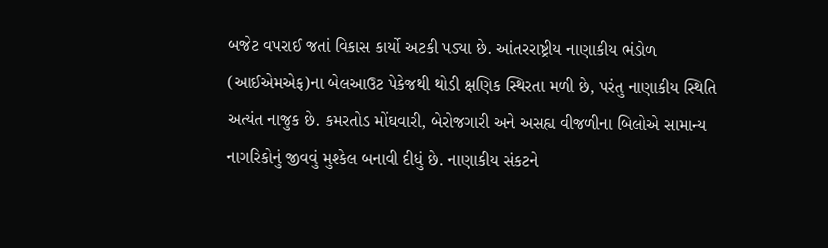બજેટ વપરાઈ જતાં વિકાસ કાર્યો અટકી પડ્યા છે. આંતરરાષ્ટ્રીય નાણાકીય ભંડોળ (આઈએમએફ)ના બેલઆઉટ પેકેજથી થોડી ક્ષણિક સ્થિરતા મળી છે, પરંતુ નાણાકીય સ્થિતિ અત્યંત નાજુક છે. કમરતોડ મોંઘવારી, બેરોજગારી અને અસહ્ય વીજળીના બિલોએ સામાન્ય નાગરિકોનું જીવવું મુશ્કેલ બનાવી દીધું છે. નાણાકીય સંકટને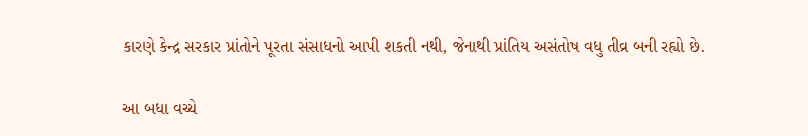કારણે કેન્દ્ર સરકાર પ્રાંતોને પૂરતા સંસાધનો આપી શકતી નથી, જેનાથી પ્રાંતિય અસંતોષ વધુ તીવ્ર બની રહ્યો છે.

આ બધા વચ્ચે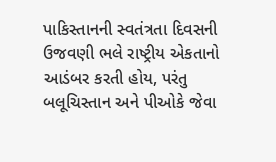પાકિસ્તાનની સ્વતંત્રતા દિવસની ઉજવણી ભલે રાષ્ટ્રીય એકતાનો આડંબર કરતી હોય, પરંતુ બલૂચિસ્તાન અને પીઓકે જેવા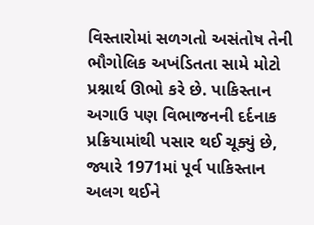વિસ્તારોમાં સળગતો અસંતોષ તેની ભૌગોલિક અખંડિતતા સામે મોટો પ્રશ્નાર્થ ઊભો કરે છે. પાકિસ્તાન અગાઉ પણ વિભાજનની દર્દનાક પ્રક્રિયામાંથી પસાર થઈ ચૂક્યું છે, જ્યારે 1971માં પૂર્વ પાકિસ્તાન અલગ થઈને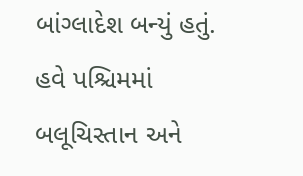બાંગ્લાદેશ બન્યું હતું. હવે પશ્ચિમમાં બલૂચિસ્તાન અને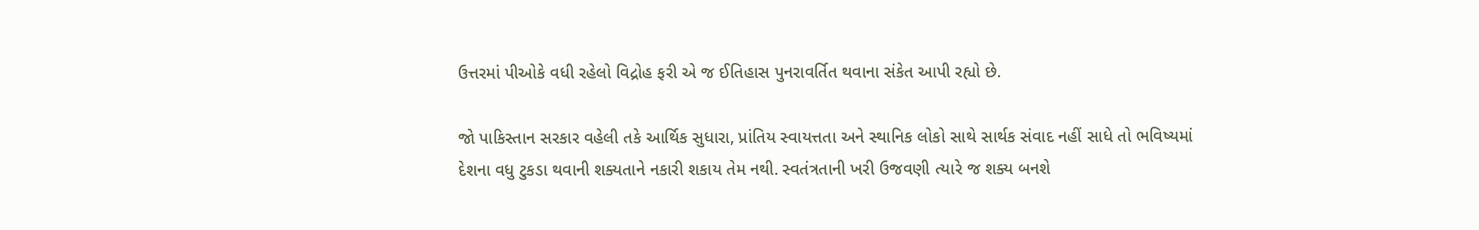ઉત્તરમાં પીઓકે વધી રહેલો વિદ્રોહ ફરી એ જ ઈતિહાસ પુનરાવર્તિત થવાના સંકેત આપી રહ્યો છે.

જો પાકિસ્તાન સરકાર વહેલી તકે આર્થિક સુધારા, પ્રાંતિય સ્વાયત્તતા અને સ્થાનિક લોકો સાથે સાર્થક સંવાદ નહીં સાધે તો ભવિષ્યમાં દેશના વધુ ટુકડા થવાની શક્યતાને નકારી શકાય તેમ નથી. સ્વતંત્રતાની ખરી ઉજવણી ત્યારે જ શક્ય બનશે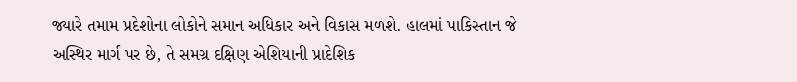જ્યારે તમામ પ્રદેશોના લોકોને સમાન અધિકાર અને વિકાસ મળશે. હાલમાં પાકિસ્તાન જે અસ્થિર માર્ગ પર છે, તે સમગ્ર દક્ષિણ એશિયાની પ્રાદેશિક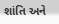શાંતિ અને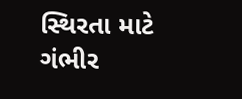સ્થિરતા માટે ગંભીર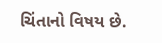ચિંતાનો વિષય છે.